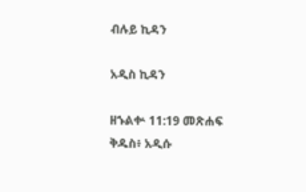ብሉይ ኪዳን

አዲስ ኪዳን

ዘኁልቍ 11:19 መጽሐፍ ቅዱስ፥ አዲሱ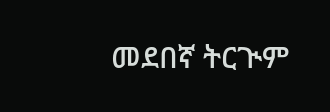መደበኛ ትርጒም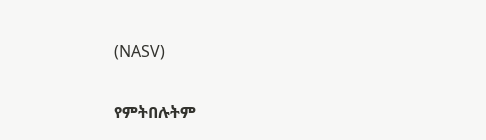(NASV)

የምትበሉትም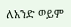ለአንድ ወይም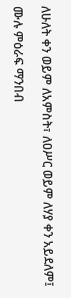ለሁለት ቀን ወይም ለአምስት፣ ለዐሥር ወይም ለሃያ ቀን አይደለም፤

ሙሉ ምዕራፍ ማንበብ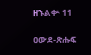ዘኁልቍ 11

ዐውደ-ጽሑፍ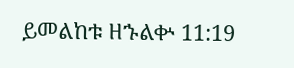ይመልከቱ ዘኁልቍ 11:19